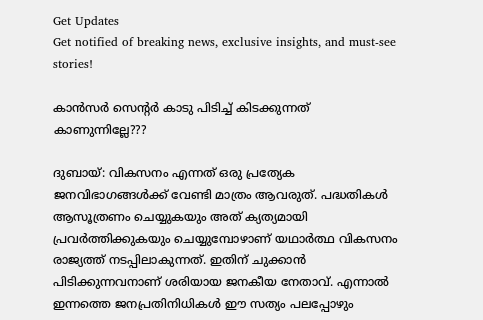Get Updates
Get notified of breaking news, exclusive insights, and must-see stories!

കാന്‍സര്‍ സെന്റര്‍ കാടു പിടിച്ച് കിടക്കുന്നത് കാണുന്നില്ലേ???

ദുബായ്: വികസനം എന്നത് ഒരു പ്രത്യേക ജനവിഭാഗങ്ങള്‍ക്ക് വേണ്ടി മാത്രം ആവരുത്. പദ്ധതികള്‍ ആസൂത്രണം ചെയ്യുകയും അത് ക്യത്യമായി പ്രവര്‍ത്തിക്കുകയും ചെയ്യുമ്പോഴാണ് യഥാര്‍ത്ഥ വികസനം രാജ്യത്ത് നടപ്പിലാകുന്നത്. ഇതിന് ചുക്കാന്‍ പിടിക്കുന്നവനാണ് ശരിയായ ജനകീയ നേതാവ്. എന്നാല്‍ ഇന്നത്തെ ജനപ്രതിനിധികള്‍ ഈ സത്യം പലപ്പോഴും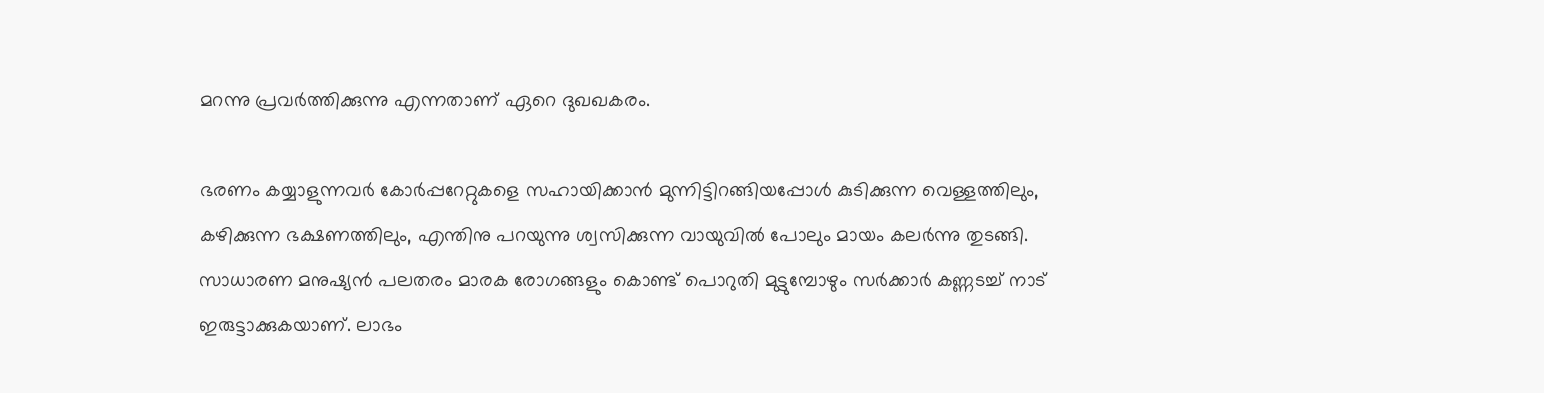മറന്നു പ്രവര്‍ത്തിക്കുന്നു എന്നതാണ് ഏറെ ദുഖഖകരം.

ഭരണം കയ്യാളുന്നവര്‍ കോര്‍പ്പറേറ്റുകളെ സഹായിക്കാന്‍ മുന്നിട്ടിറങ്ങിയപ്പോള്‍ കുടിക്കുന്ന വെള്ളത്തിലും, കഴിക്കുന്ന ഭക്ഷണത്തിലും, എന്തിനു പറയുന്നു ശ്വസിക്കുന്ന വായുവില്‍ പോലും മായം കലര്‍ന്നു തുടങ്ങി. സാധാരണ മനുഷ്യന്‍ പലതരം മാരക രോഗങ്ങളും കൊണ്ട് പൊറുതി മുട്ടുമ്പോഴും സര്‍ക്കാര്‍ കണ്ണടച്ച് നാട് ഇരുട്ടാക്കുകയാണ്. ലാഭം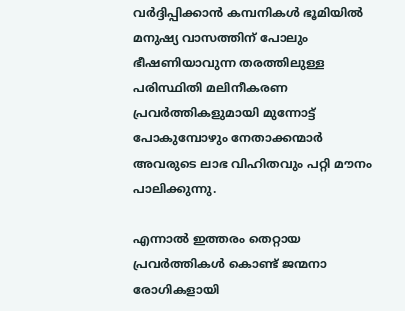വര്‍ദ്ദിപ്പിക്കാന്‍ കമ്പനികള്‍ ഭൂമിയില്‍ മനുഷ്യ വാസത്തിന് പോലും ഭീഷണിയാവുന്ന തരത്തിലുള്ള പരിസ്ഥിതി മലിനീകരണ പ്രവര്‍ത്തികളുമായി മുന്നോട്ട് പോകുമ്പോഴും നേതാക്കന്മാര്‍ അവരുടെ ലാഭ വിഹിതവും പറ്റി മൗനം പാലിക്കുന്നു.

എന്നാല്‍ ഇത്തരം തെറ്റായ പ്രവര്‍ത്തികള്‍ കൊണ്ട് ജന്മനാ രോഗികളായി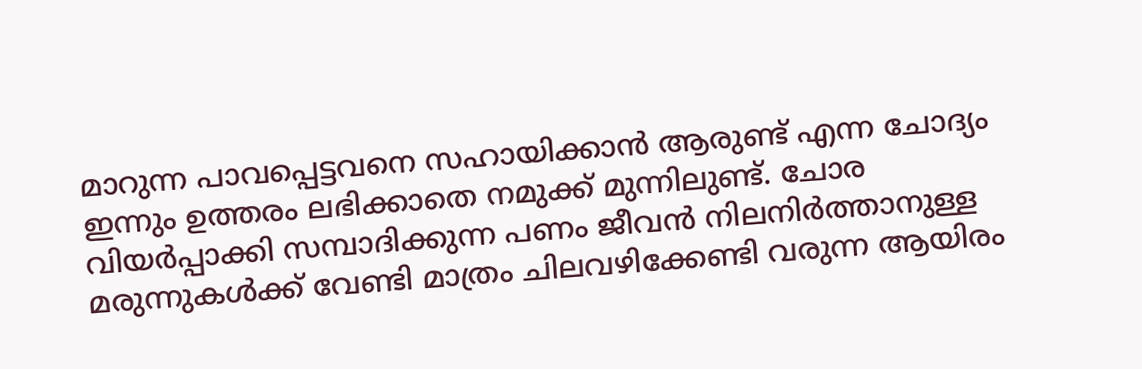മാറുന്ന പാവപ്പെട്ടവനെ സഹായിക്കാന്‍ ആരുണ്ട് എന്ന ചോദ്യം ഇന്നും ഉത്തരം ലഭിക്കാതെ നമുക്ക് മുന്നിലുണ്ട്. ചോര വിയര്‍പ്പാക്കി സമ്പാദിക്കുന്ന പണം ജീവന്‍ നിലനിര്‍ത്താനുള്ള മരുന്നുകള്‍ക്ക് വേണ്ടി മാത്രം ചിലവഴിക്കേണ്ടി വരുന്ന ആയിരം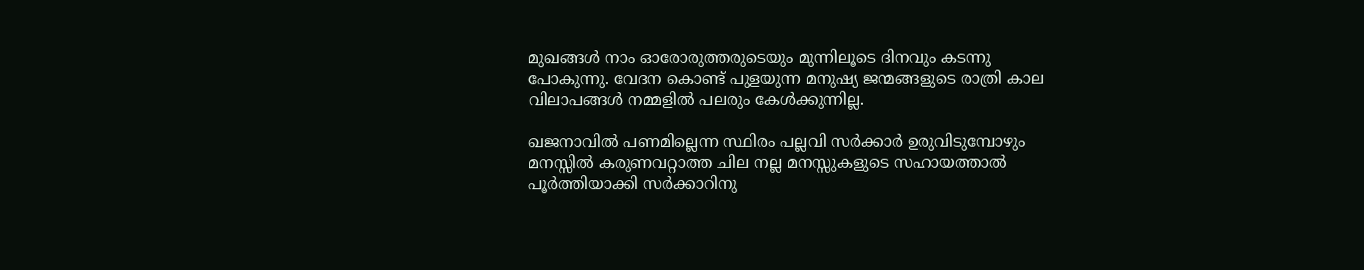മുഖങ്ങള്‍ നാം ഓരോരുത്തരുടെയും മുന്നിലൂടെ ദിനവും കടന്നു പോകുന്നു. വേദന കൊണ്ട് പുളയുന്ന മനുഷ്യ ജന്മങ്ങളുടെ രാത്രി കാല വിലാപങ്ങള്‍ നമ്മളില്‍ പലരും കേള്‍ക്കുന്നില്ല.

ഖജനാവില്‍ പണമില്ലെന്ന സ്ഥിരം പല്ലവി സര്‍ക്കാര്‍ ഉരുവിടുമ്പോഴും മനസ്സില്‍ കരുണവറ്റാത്ത ചില നല്ല മനസ്സുകളുടെ സഹായത്താല്‍ പൂര്‍ത്തിയാക്കി സര്‍ക്കാറിനു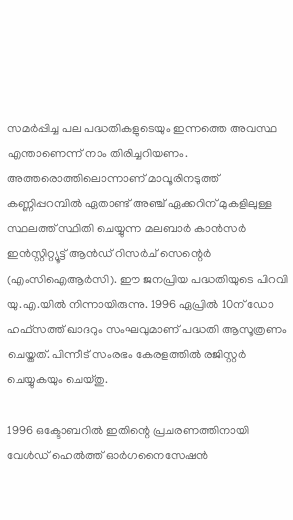സമര്‍പ്പിച്ച പല പദ്ധതികളുടെയും ഇന്നത്തെ അവസ്ഥ എന്താണെന്ന് നാം തിരിച്ചറിയണം. അത്തരൊത്തിലൊന്നാണ് മാവൂരിനടുത്ത് കണ്ണിപ്പറമ്പില്‍ ഏതാണ്ട് അഞ്ച് ഏക്കറിന് മുകളിലുള്ള സ്ഥലത്ത് സ്ഥിതി ചെയ്യുന്ന മലബാര്‍ കാന്‍സര്‍ ഇന്‍സ്റ്റിറ്റ്യൂട്ട് ആന്‍ഡ് റിസര്‍ച് സെന്റെര്‍ (എംസിഐആര്‍സി). ഈ ജനപ്രിയ പദ്ധതിയുടെ പിറവി യു.എ.യില്‍ നിന്നായിരുന്നു. 1996 ഏപ്രില്‍ 10ന് ഡോ ഹഫ്‌സത്ത് ഖാദറും സംഘവുമാണ് പദ്ധതി ആസൂത്രണം ചെയ്തത്. പിന്നീട് സംരഭം കേരളത്തില്‍ രജിസ്റ്റര്‍ ചെയ്യുകയും ചെയ്തു.

1996 ഒക്ടോബറില്‍ ഇതിന്റെ പ്രചരണത്തിനായി വേള്‍ഡ് ഹെല്‍ത്ത് ഓര്‍ഗനൈസേഷന്‍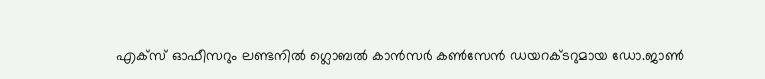എക്‌സ് ഓഫീസറും ലണ്ടനില്‍ ഗ്ലൊബല്‍ കാന്‍സര്‍ കണ്‍സേന്‍ ഡയറക്ടറുമായ ഡോ.ജാണ്‍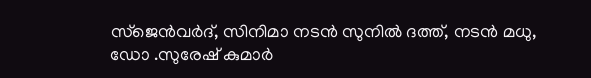സ്‌ജെന്‍വര്‍ദ്, സിനിമാ നടന്‍ സുനില്‍ ദത്ത്, നടന്‍ മധു, ഡോ .സുരേഷ് കുമാര്‍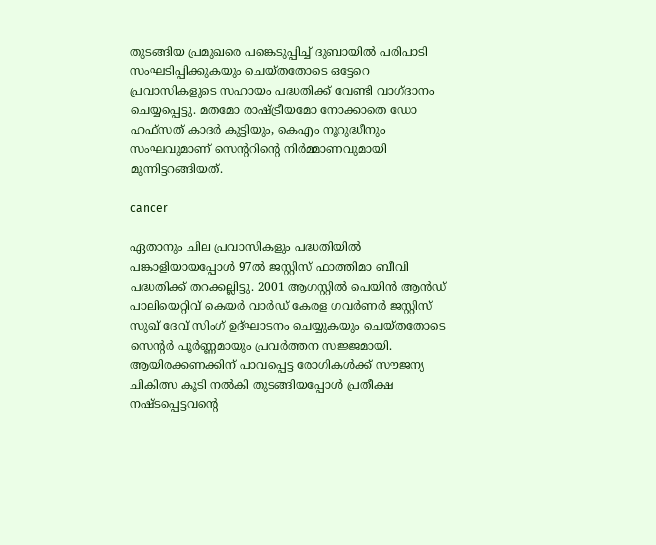തുടങ്ങിയ പ്രമുഖരെ പങ്കെടുപ്പിച്ച് ദുബായില്‍ പരിപാടി സംഘടിപ്പിക്കുകയും ചെയ്തതോടെ ഒട്ടേറെ പ്രവാസികളുടെ സഹായം പദ്ധതിക്ക് വേണ്ടി വാഗ്ദാനം ചെയ്യപ്പെട്ടു. മതമോ രാഷ്ട്രീയമോ നോക്കാതെ ഡോ ഹഫ്‌സത് കാദര്‍ കുട്ടിയും, കെഎം നൂറുദ്ധീനും സംഘവുമാണ് സെന്ററിന്റെ നിര്‍മ്മാണവുമായി മുന്നിട്ടറങ്ങിയത്.

cancer

ഏതാനും ചില പ്രവാസികളും പദ്ധതിയില്‍ പങ്കാളിയായപ്പോള്‍ 97ല്‍ ജസ്റ്റിസ് ഫാത്തിമാ ബീവി പദ്ധതിക്ക് തറക്കല്ലിട്ടു. 2001 ആഗസ്റ്റില്‍ പെയിന്‍ ആന്‍ഡ് പാലിയെറ്റിവ് കെയര്‍ വാര്‍ഡ് കേരള ഗവര്‍ണര്‍ ജസ്റ്റിസ് സുഖ് ദേവ് സിംഗ് ഉദ്ഘാടനം ചെയ്യുകയും ചെയ്തതോടെ സെന്റര്‍ പൂര്‍ണ്ണമായും പ്രവര്‍ത്തന സജ്ജമായി. ആയിരക്കണക്കിന് പാവപ്പെട്ട രോഗികള്‍ക്ക് സൗജന്യ ചികിത്സ കൂടി നല്‍കി തുടങ്ങിയപ്പോള്‍ പ്രതീക്ഷ നഷ്ടപ്പെട്ടവന്റെ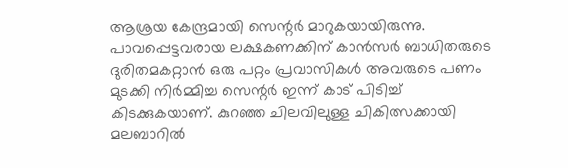ആശ്രയ കേന്ദ്രമായി സെന്റര്‍ മാറുകയായിരുന്നു. പാവപ്പെട്ടവരായ ലക്ഷകണക്കിന് കാന്‍സര്‍ ബാധിതരുടെ ദുരിതമകറ്റാന്‍ ഒരു പറ്റം പ്രവാസികള്‍ അവരുടെ പണം മുടക്കി നിര്‍മ്മിച്ച സെന്റര്‍ ഇന്ന് കാട് പിടിച്ച് കിടക്കുകയാണ്. കുറഞ്ഞ ചിലവിലുള്ള ചികിത്സക്കായി മലബാറില്‍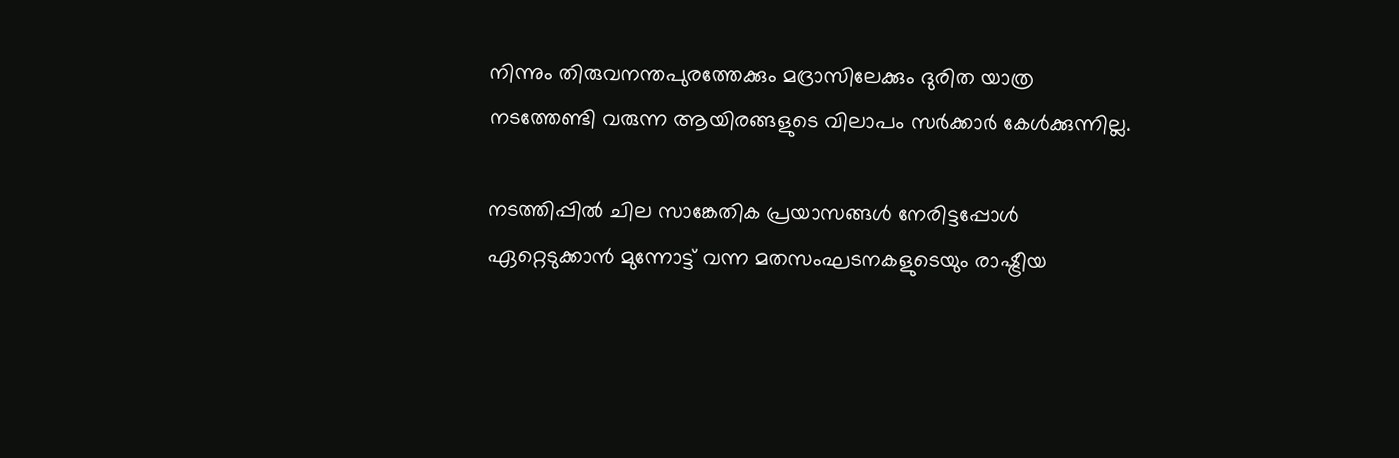നിന്നും തിരുവനന്തപുരത്തേക്കും മദ്രാസിലേക്കും ദുരിത യാത്ര നടത്തേണ്ടി വരുന്ന ആയിരങ്ങളുടെ വിലാപം സര്‍ക്കാര്‍ കേള്‍ക്കുന്നില്ല.

നടത്തിപ്പില്‍ ചില സാങ്കേതിക പ്രയാസങ്ങള്‍ നേരിട്ടപ്പോള്‍ ഏറ്റെടുക്കാന്‍ മുന്നോട്ട് വന്ന മതസംഘടനകളുടെയും രാഷ്ട്രീയ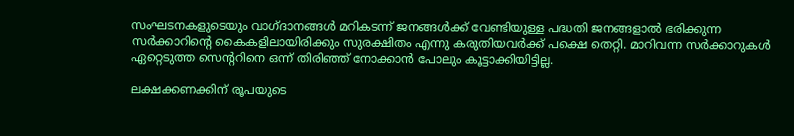സംഘടനകളുടെയും വാഗ്ദാനങ്ങള്‍ മറികടന്ന് ജനങ്ങള്‍ക്ക് വേണ്ടിയുള്ള പദ്ധതി ജനങ്ങളാല്‍ ഭരിക്കുന്ന സര്‍ക്കാറിന്റെ കൈകളിലായിരിക്കും സുരക്ഷിതം എന്നു കരുതിയവര്‍ക്ക് പക്ഷെ തെറ്റി. മാറിവന്ന സര്‍ക്കാറുകള്‍ ഏറ്റെടുത്ത സെന്ററിനെ ഒന്ന് തിരിഞ്ഞ് നോക്കാന്‍ പോലും കൂട്ടാക്കിയിട്ടില്ല.

ലക്ഷക്കണക്കിന് രൂപയുടെ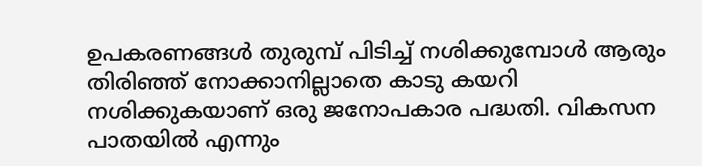ഉപകരണങ്ങള്‍ തുരുമ്പ് പിടിച്ച് നശിക്കുമ്പോള്‍ ആരും തിരിഞ്ഞ് നോക്കാനില്ലാതെ കാടു കയറി നശിക്കുകയാണ് ഒരു ജനോപകാര പദ്ധതി. വികസന പാതയില്‍ എന്നും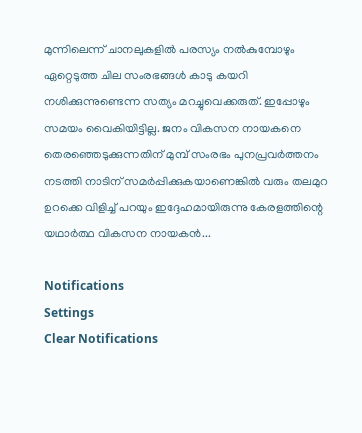മുന്നിലെന്ന് ചാനലുകളില്‍ പരസ്യം നല്‍കുമ്പോഴും ഏറ്റെടുത്ത ചില സംരഭങ്ങള്‍ കാടു കയറി നശിക്കുന്നുണ്ടെന്ന സത്യം മറച്ചുവെക്കരുത്. ഇപ്പോഴും സമയം വൈകിയിട്ടില്ല. ജനം വികസന നായകനെ തെരഞ്ഞെടുക്കുന്നതിന് മുമ്പ് സംരഭം പുനപ്രവര്‍ത്തനം നടത്തി നാടിന് സമര്‍പ്പിക്കുകയാണെങ്കില്‍ വരും തലമുറ ഉറക്കെ വിളിച്ച് പറയും ഇദ്ദേഹമായിരുന്നു കേരളത്തിന്റെ യഥാര്‍ത്ഥ വികസന നായകന്‍...

Notifications
Settings
Clear Notifications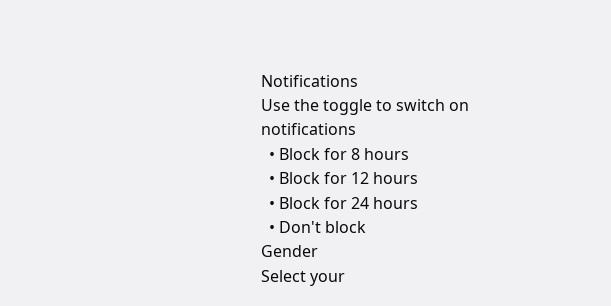Notifications
Use the toggle to switch on notifications
  • Block for 8 hours
  • Block for 12 hours
  • Block for 24 hours
  • Don't block
Gender
Select your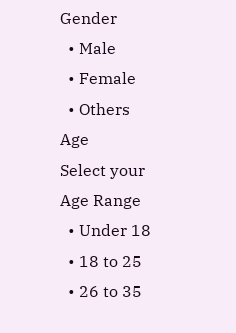Gender
  • Male
  • Female
  • Others
Age
Select your Age Range
  • Under 18
  • 18 to 25
  • 26 to 35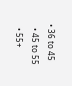• 36 to 45
  • 45 to 55
  • 55+